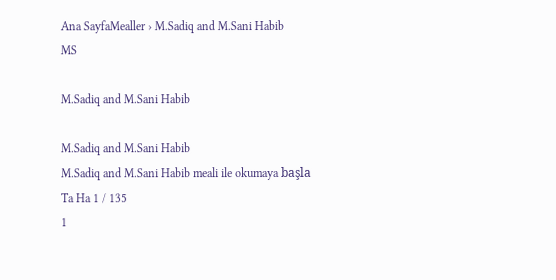Ana SayfaMealler › M.Sadiq and M.Sani Habib
MS

M.Sadiq and M.Sani Habib

M.Sadiq and M.Sani Habib
M.Sadiq and M.Sani Habib meali ile okumaya başla
Ta Ha 1 / 135
1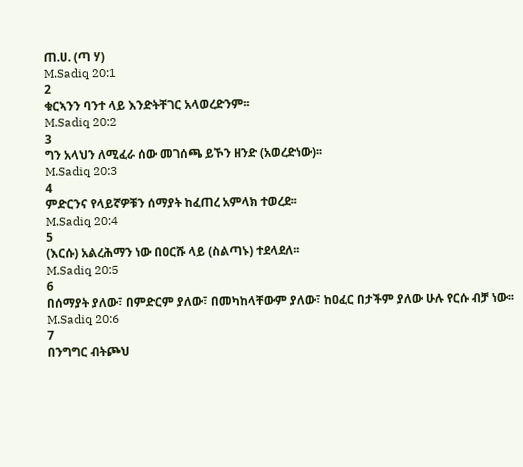ጠ.ሀ. (ጣ ሃ)
M.Sadiq 20:1
2
ቁርኣንን ባንተ ላይ እንድትቸገር አላወረድንም፡፡
M.Sadiq 20:2
3
ግን አላህን ለሚፈራ ሰው መገሰጫ ይኾን ዘንድ (አወረድነው)፡፡
M.Sadiq 20:3
4
ምድርንና የላይኛዎቹን ሰማያት ከፈጠረ አምላክ ተወረደ፡፡
M.Sadiq 20:4
5
(እርሱ) አልረሕማን ነው በዐርሹ ላይ (ስልጣኑ) ተደላደለ፡፡
M.Sadiq 20:5
6
በሰማያት ያለው፣ በምድርም ያለው፣ በመካከላቸውም ያለው፣ ከዐፈር በታችም ያለው ሁሉ የርሱ ብቻ ነው፡፡
M.Sadiq 20:6
7
በንግግር ብትጮህ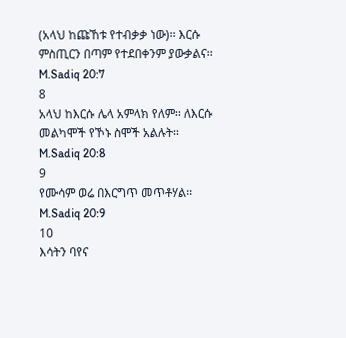(አላህ ከጩኸቱ የተብቃቃ ነው)፡፡ እርሱ ምስጢርን በጣም የተደበቀንም ያውቃልና፡፡
M.Sadiq 20:7
8
አላህ ከእርሱ ሌላ አምላክ የለም፡፡ ለእርሱ መልካሞች የኾኑ ስሞች አልሉት፡፡
M.Sadiq 20:8
9
የሙሳም ወሬ በእርግጥ መጥቶሃል፡፡
M.Sadiq 20:9
10
እሳትን ባየና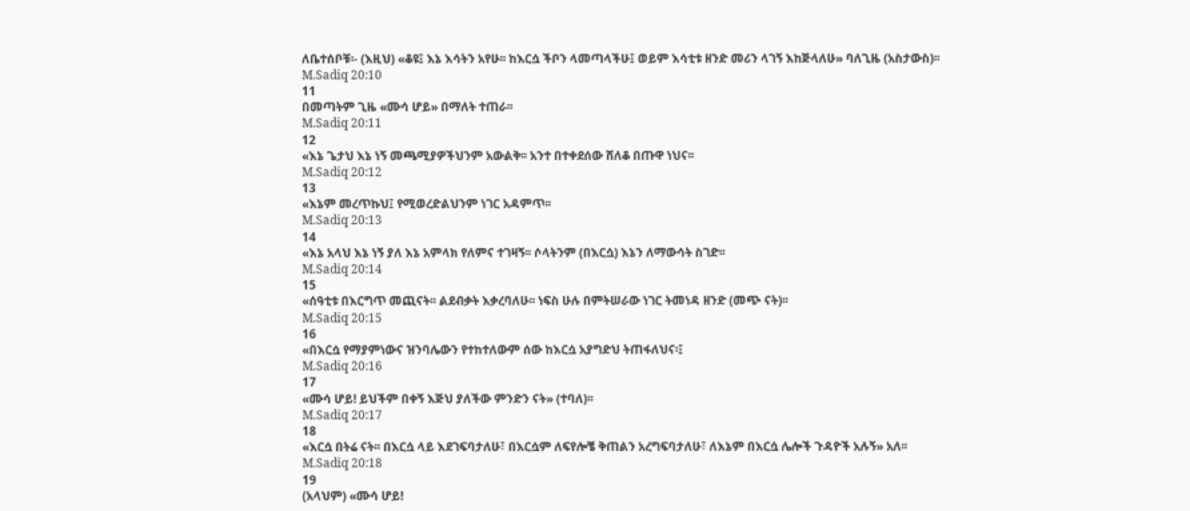ለቤተሰቦቹ፡- (እዚህ) «ቆዩ፤ እኔ እሳትን አየሁ፡፡ ከእርሷ ችቦን ላመጣላችሁ፤ ወይም እሳቲቱ ዘንድ መሪን ላገኝ እከጅላለሁ» ባለጊዜ (አስታውስ)፡፡
M.Sadiq 20:10
11
በመጣትም ጊዜ «ሙሳ ሆይ» በማለት ተጠራ፡፡
M.Sadiq 20:11
12
«እኔ ጌታህ እኔ ነኝ መጫሚያዎችህንም አውልቅ፡፡ አንተ በተቀደሰው ሸለቆ በጡዋ ነህና፡፡
M.Sadiq 20:12
13
«እኔም መረጥኩህ፤ የሚወረድልህንም ነገር አዳምጥ፡፡
M.Sadiq 20:13
14
«እኔ አላህ እኔ ነኝ ያለ እኔ አምላክ የለምና ተገዛኝ፡፡ ሶላትንም (በእርሷ) እኔን ለማውሳት ስገድ፡፡
M.Sadiq 20:14
15
«ሰዓቲቱ በእርግጥ መጪናት፡፡ ልደብቃት እቃረባለሁ፡፡ ነፍስ ሁሉ በምትሠራው ነገር ትመነዳ ዘንድ (መጭ ናት)፡፡
M.Sadiq 20:15
16
«በእርሷ የማያምነውና ዝንባሌውን የተከተለውም ሰው ከእርሷ አያግድህ ትጠፋለህና፡፤
M.Sadiq 20:16
17
«ሙሳ ሆይ! ይህችም በቀኝ እጅህ ያለችው ምንድን ናት» (ተባለ)፡፡
M.Sadiq 20:17
18
«እርሷ በትሬ ናት፡፡ በእርሷ ላይ እደገፍባታለሁ፣ በእርሷም ለፍየሎቼ ቅጠልን አረግፍባታለሁ፣ ለእኔም በእርሷ ሌሎች ጉዳዮች አሉኝ» አለ፡፡
M.Sadiq 20:18
19
(አላህም) «ሙሳ ሆይ!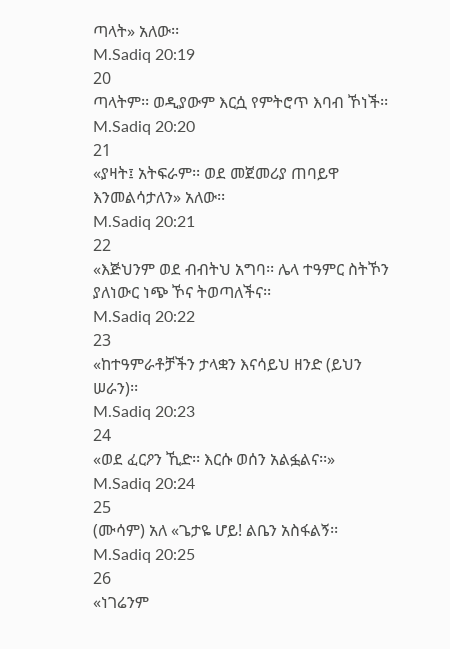ጣላት» አለው፡፡
M.Sadiq 20:19
20
ጣላትም፡፡ ወዲያውም እርሷ የምትሮጥ እባብ ኾነች፡፡
M.Sadiq 20:20
21
«ያዛት፤ አትፍራም፡፡ ወደ መጀመሪያ ጠባይዋ እንመልሳታለን» አለው፡፡
M.Sadiq 20:21
22
«እጅህንም ወደ ብብትህ አግባ፡፡ ሌላ ተዓምር ስትኾን ያለነውር ነጭ ኾና ትወጣለችና፡፡
M.Sadiq 20:22
23
«ከተዓምራቶቻችን ታላቋን እናሳይህ ዘንድ (ይህን ሠራን)፡፡
M.Sadiq 20:23
24
«ወደ ፈርዖን ኺድ፡፡ እርሱ ወሰን አልፏልና፡፡»
M.Sadiq 20:24
25
(ሙሳም) አለ «ጌታዬ ሆይ! ልቤን አስፋልኝ፡፡
M.Sadiq 20:25
26
«ነገሬንም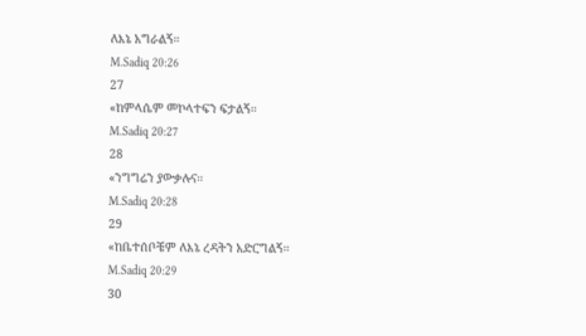ለእኔ አግራልኝ፡፡
M.Sadiq 20:26
27
«ከምላሴም መኮላተፍን ፍታልኝ፡፡
M.Sadiq 20:27
28
«ንግግሬን ያውቃሉና፡፡
M.Sadiq 20:28
29
«ከቤተሰቦቼም ለእኔ ረዳትን አድርግልኝ፡፡
M.Sadiq 20:29
30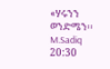«ሃሩንን ወንድሜን፡፡
M.Sadiq 20:30